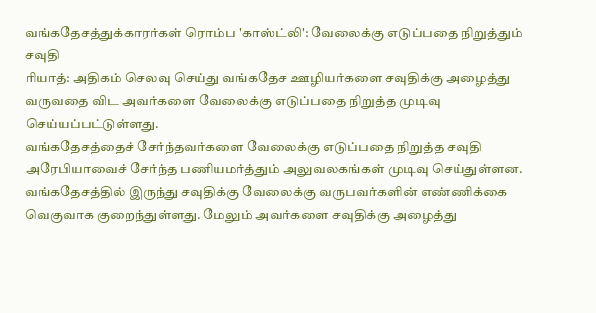வங்கதேசத்துக்காரர்கள் ரொம்ப 'காஸ்ட்லி': வேலைக்கு எடுப்பதை நிறுத்தும் சவுதி
ரியாத்: அதிகம் செலவு செய்து வங்கதேச ஊழியர்களை சவுதிக்கு அழைத்து வருவதை விட அவர்களை வேலைக்கு எடுப்பதை நிறுத்த முடிவு செய்யப்பட்டுள்ளது.
வங்கதேசத்தைச் சேர்ந்தவர்களை வேலைக்கு எடுப்பதை நிறுத்த சவுதி அரேபியாவைச் சேர்ந்த பணியமர்த்தும் அலுவலகங்கள் முடிவு செய்துள்ளன. வங்கதேசத்தில் இருந்து சவுதிக்கு வேலைக்கு வருபவர்களின் எண்ணிக்கை வெகுவாக குறைந்துள்ளது. மேலும் அவர்களை சவுதிக்கு அழைத்து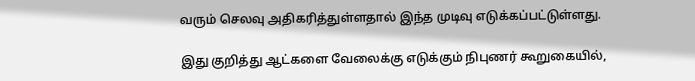வரும் செலவு அதிகரித்துள்ளதால் இந்த முடிவு எடுக்கப்பட்டுள்ளது.

இது குறித்து ஆட்களை வேலைக்கு எடுக்கும் நிபுணர் கூறுகையில்,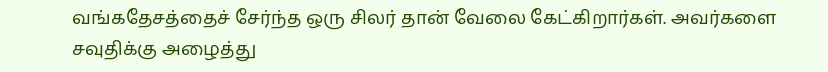வங்கதேசத்தைச் சேர்ந்த ஒரு சிலர் தான் வேலை கேட்கிறார்கள். அவர்களை சவுதிக்கு அழைத்து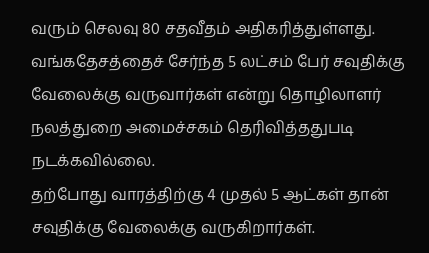வரும் செலவு 80 சதவீதம் அதிகரித்துள்ளது. வங்கதேசத்தைச் சேர்ந்த 5 லட்சம் பேர் சவுதிக்கு வேலைக்கு வருவார்கள் என்று தொழிலாளர் நலத்துறை அமைச்சகம் தெரிவித்ததுபடி நடக்கவில்லை.
தற்போது வாரத்திற்கு 4 முதல் 5 ஆட்கள் தான் சவுதிக்கு வேலைக்கு வருகிறார்கள்.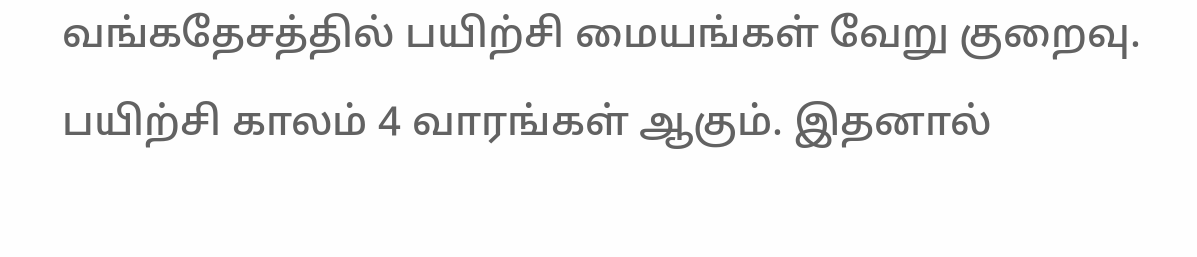வங்கதேசத்தில் பயிற்சி மையங்கள் வேறு குறைவு. பயிற்சி காலம் 4 வாரங்கள் ஆகும். இதனால்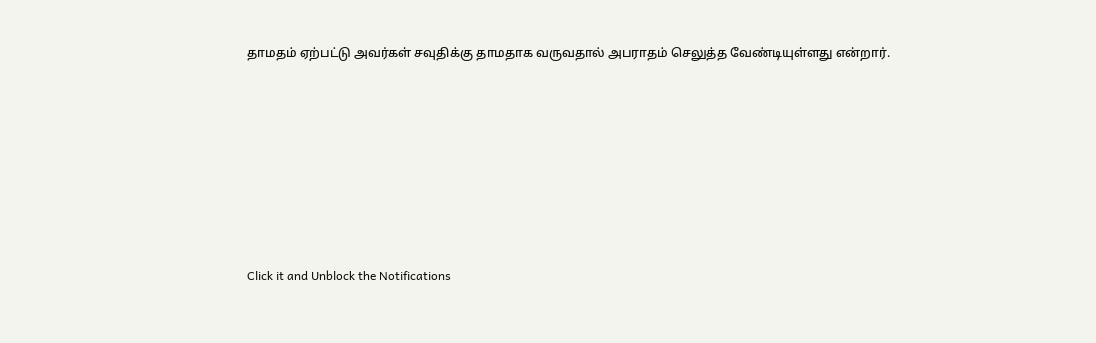தாமதம் ஏற்பட்டு அவர்கள் சவுதிக்கு தாமதாக வருவதால் அபராதம் செலுத்த வேண்டியுள்ளது என்றார்.












Click it and Unblock the Notifications